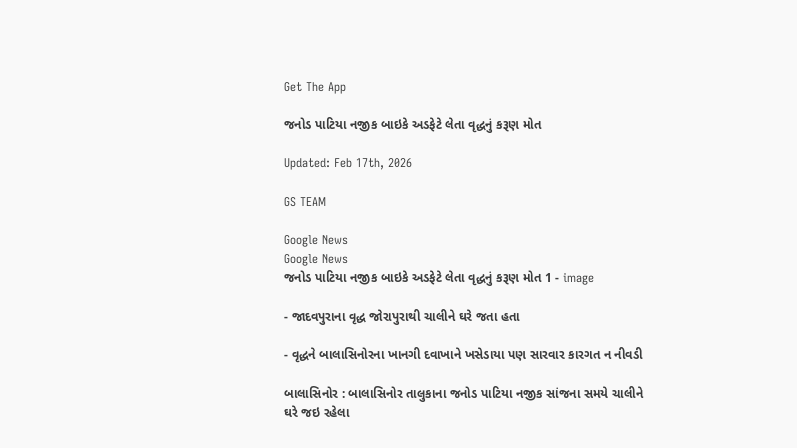Get The App

જનોડ પાટિયા નજીક બાઇકે અડફેટે લેતા વૃદ્ધનું કરૂણ મોત

Updated: Feb 17th, 2026

GS TEAM

Google News
Google News
જનોડ પાટિયા નજીક બાઇકે અડફેટે લેતા વૃદ્ધનું કરૂણ મોત 1 - image

- જાદવપુરાના વૃદ્ધ જોરાપુરાથી ચાલીને ઘરે જતા હતા

- વૃદ્ધને બાલાસિનોરના ખાનગી દવાખાને ખસેડાયા પણ સારવાર કારગત ન નીવડી

બાલાસિનોર : બાલાસિનોર તાલુકાના જનોડ પાટિયા નજીક સાંજના સમયે ચાલીને ઘરે જઇ રહેલા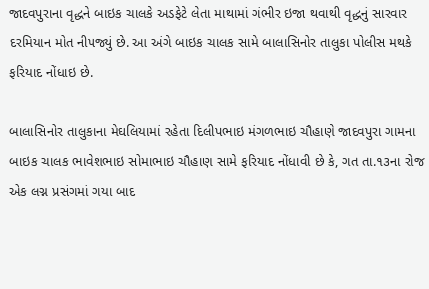જાદવપુરાના વૃદ્ધને બાઇક ચાલકે અડફેટે લેતા માથામાં ગંભીર ઇજા થવાથી વૃદ્ધનું સારવાર દરમિયાન મોત ની૫જ્યું છે. આ અંગે બાઇક ચાલક સામે બાલાસિનોર તાલુકા પોલીસ મથકે ફરિયાદ નોંધાઇ છે.

બાલાસિનોર તાલુકાના મેઘલિયામાં રહેતા દિલીપભાઇ મંગળભાઇ ચૌહાણે જાદવપુરા ગામના બાઇક ચાલક ભાવેશભાઇ સોમાભાઇ ચૌહાણ સામે ફરિયાદ નોંધાવી છે કે, ગત તા.૧૩ના રોજ એક લગ્ન પ્રસંગમાં ગયા બાદ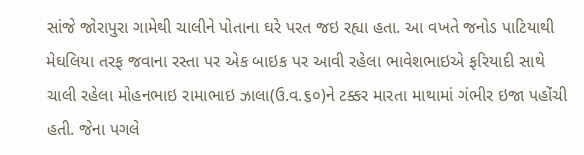સાંજે જોરાપુરા ગામેથી ચાલીને પોતાના ઘરે પરત જઇ રહ્યા હતા. આ વખતે જનોડ પાટિયાથી મેઘલિયા તરફ જવાના રસ્તા પર એક બાઇક પર આવી રહેલા ભાવેશભાઇએ ફરિયાદી સાથે ચાલી રહેલા મોહનભાઇ રામાભાઇ ઝાલા(ઉ.વ.૬૦)ને ટક્કર મારતા માથામાં ગંભીર ઇજા પહોંચી હતી. જેના પગલે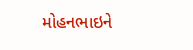મોહનભાઇને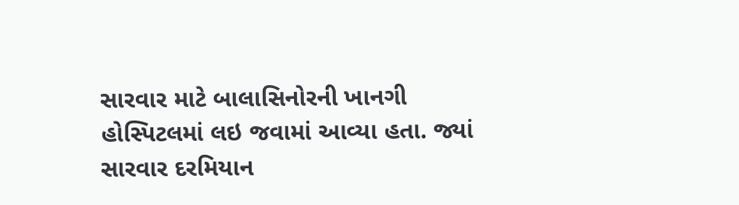સારવાર માટે બાલાસિનોરની ખાનગી હોસ્પિટલમાં લઇ જવામાં આવ્યા હતા. જ્યાં સારવાર દરમિયાન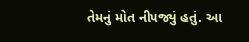તેમનું મોત ની૫જ્યું હતું. આ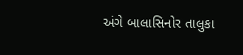અંગે બાલાસિનોર તાલુકા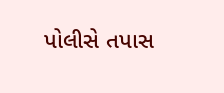પોલીસે તપાસ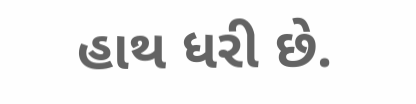હાથ ધરી છે.